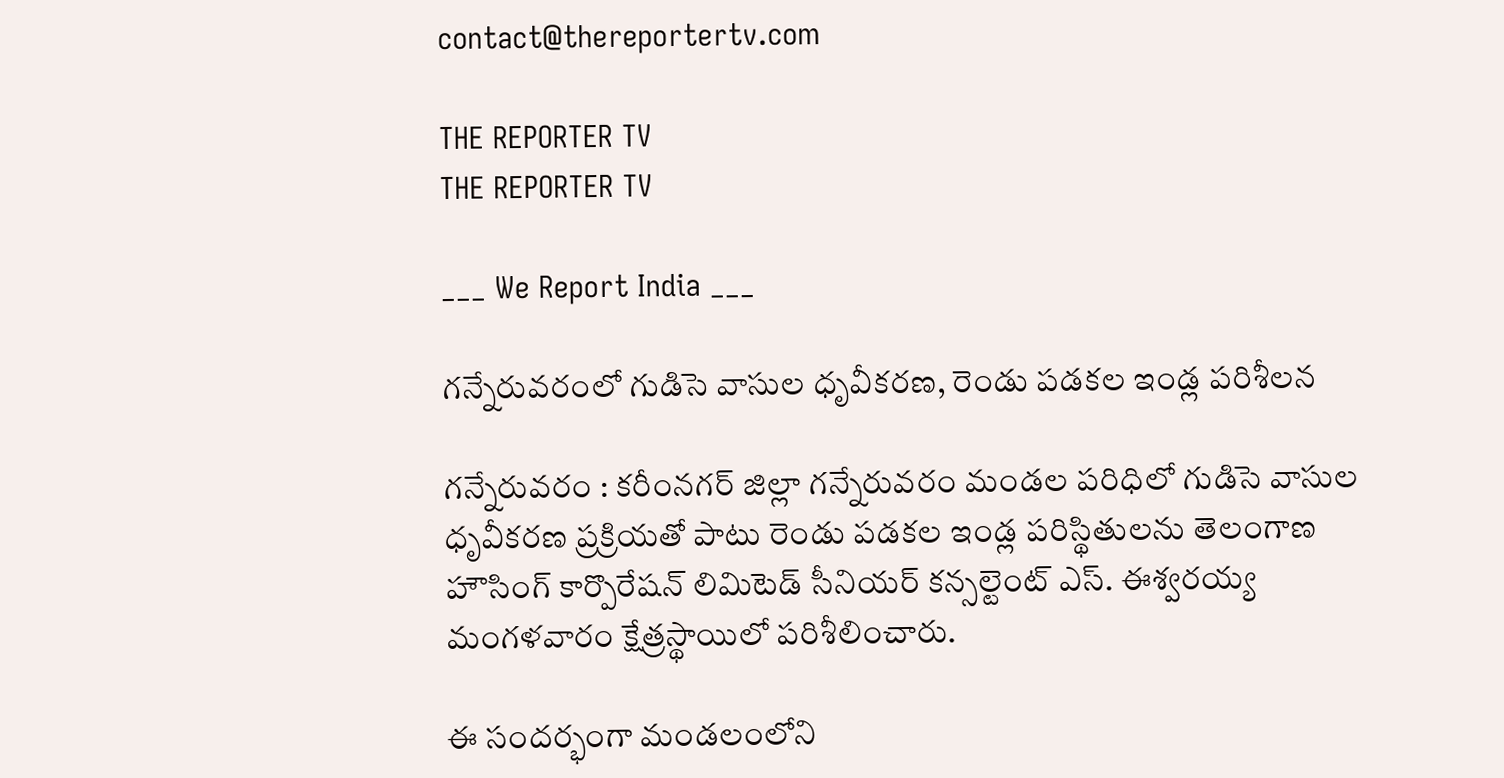contact@thereportertv.com

THE REPORTER TV
THE REPORTER TV

___ We Report India ___

గన్నేరువరంలో గుడిసె వాసుల ధృవీకరణ, రెండు పడకల ఇండ్ల పరిశీలన

గన్నేరువరం : కరీంనగర్ జిల్లా గన్నేరువరం మండల పరిధిలో గుడిసె వాసుల ధృవీకరణ ప్రక్రియతో పాటు రెండు పడకల ఇండ్ల పరిస్థితులను తెలంగాణ హౌసింగ్ కార్పొరేషన్ లిమిటెడ్ సీనియర్ కన్సల్టెంట్ ఎస్. ఈశ్వరయ్య మంగళవారం క్షేత్రస్థాయిలో పరిశీలించారు.

ఈ సందర్భంగా మండలంలోని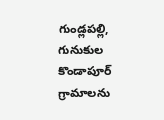గుండ్లపల్లి, గునుకుల కొండాపూర్ గ్రామాలను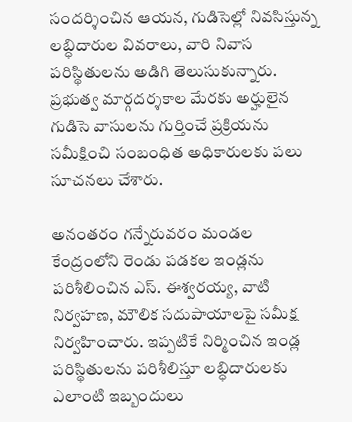సందర్శించిన ఆయన, గుడిసెల్లో నివసిస్తున్న లబ్ధిదారుల వివరాలు, వారి నివాస పరిస్థితులను అడిగి తెలుసుకున్నారు. ప్రభుత్వ మార్గదర్శకాల మేరకు అర్హులైన గుడిసె వాసులను గుర్తించే ప్రక్రియను సమీక్షించి సంబంధిత అధికారులకు పలు సూచనలు చేశారు.

అనంతరం గన్నేరువరం మండల కేంద్రంలోని రెండు పడకల ఇండ్లను పరిశీలించిన ఎస్. ఈశ్వరయ్య, వాటి నిర్వహణ, మౌలిక సదుపాయాలపై సమీక్ష నిర్వహించారు. ఇప్పటికే నిర్మించిన ఇండ్ల పరిస్థితులను పరిశీలిస్తూ లబ్ధిదారులకు ఎలాంటి ఇబ్బందులు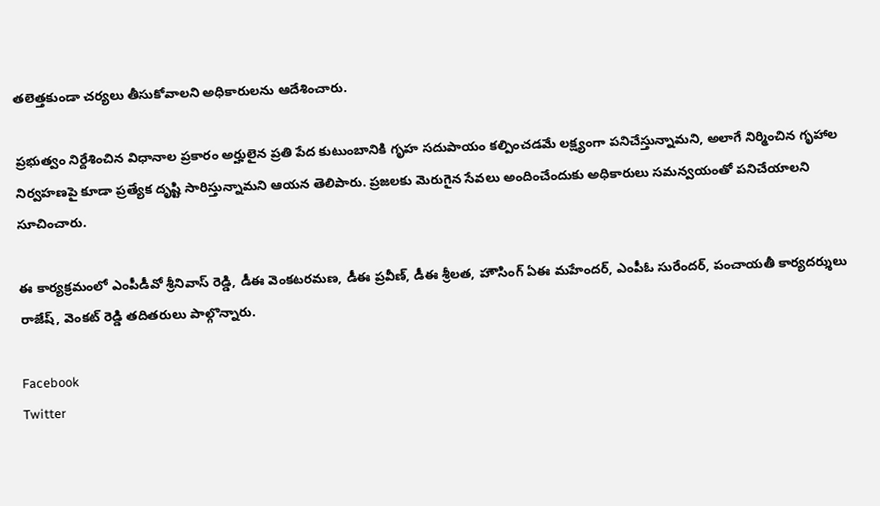తలెత్తకుండా చర్యలు తీసుకోవాలని అధికారులను ఆదేశించారు.

ప్రభుత్వం నిర్దేశించిన విధానాల ప్రకారం అర్హులైన ప్రతి పేద కుటుంబానికి గృహ సదుపాయం కల్పించడమే లక్ష్యంగా పనిచేస్తున్నామని, అలాగే నిర్మించిన గృహాల నిర్వహణపై కూడా ప్రత్యేక దృష్టి సారిస్తున్నామని ఆయన తెలిపారు. ప్రజలకు మెరుగైన సేవలు అందించేందుకు అధికారులు సమన్వయంతో పనిచేయాలని సూచించారు.

ఈ కార్యక్రమంలో ఎంపీడీవో శ్రీనివాస్ రెడ్డి, డీఈ వెంకటరమణ, డీఈ ప్రవీణ్, డీఈ శ్రీలత, హౌసింగ్ ఏఈ మహేందర్, ఎంపీఓ సురేందర్, పంచాయతీ కార్యదర్శులు రాజేష్, వెంకట్ రెడ్డి తదితరులు పాల్గొన్నారు.

Facebook
Twitter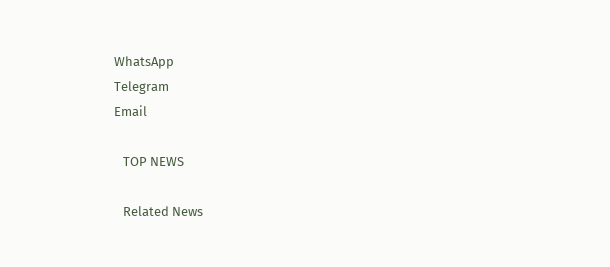WhatsApp
Telegram
Email

   TOP NEWS

   Related News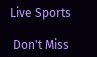Live Sports

 Don't Miss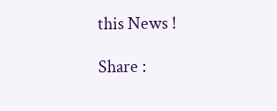this News !

Share :